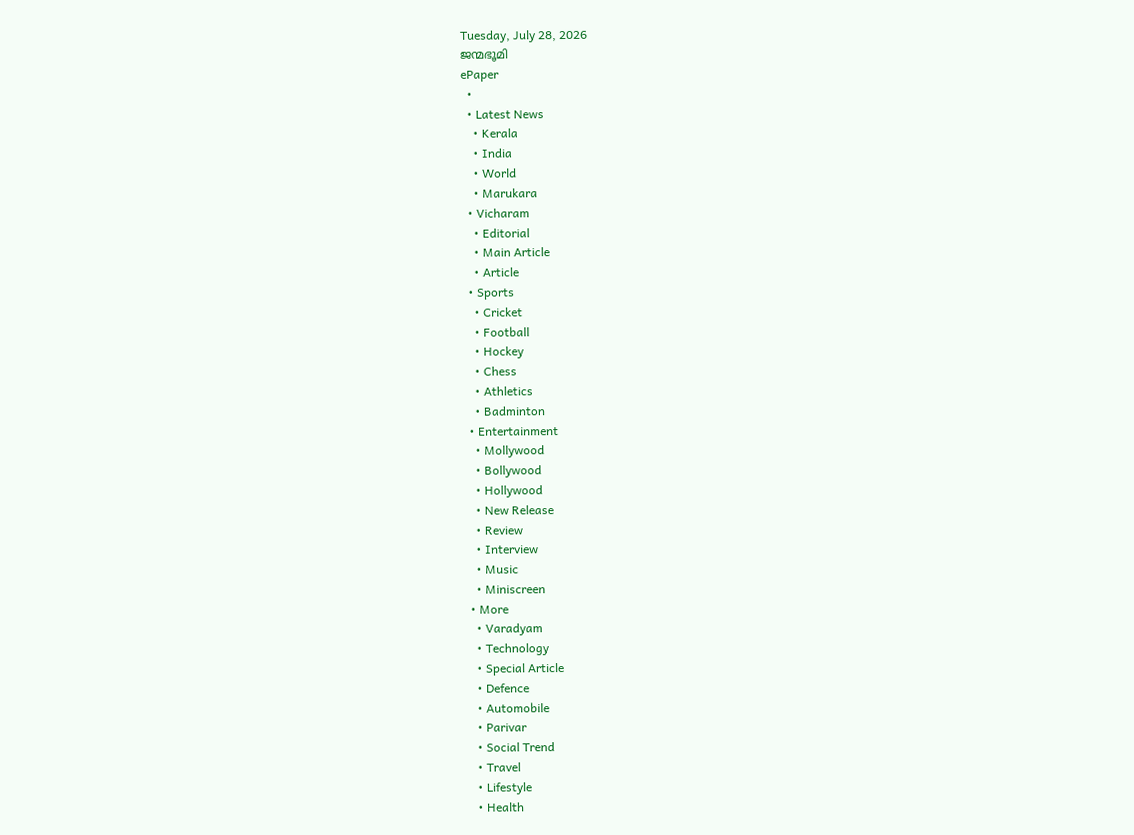Tuesday, July 28, 2026
ജന്മഭൂമി
ePaper
  •
  • Latest News
    • Kerala
    • India
    • World
    • Marukara
  • Vicharam
    • Editorial
    • Main Article
    • Article
  • Sports
    • Cricket
    • Football
    • Hockey
    • Chess
    • Athletics
    • Badminton
  • Entertainment
    • Mollywood
    • Bollywood
    • Hollywood
    • New Release
    • Review
    • Interview
    • Music
    • Miniscreen
  • More
    • Varadyam
    • Technology
    • Special Article
    • Defence
    • Automobile
    • Parivar
    • Social Trend
    • Travel
    • Lifestyle
    • Health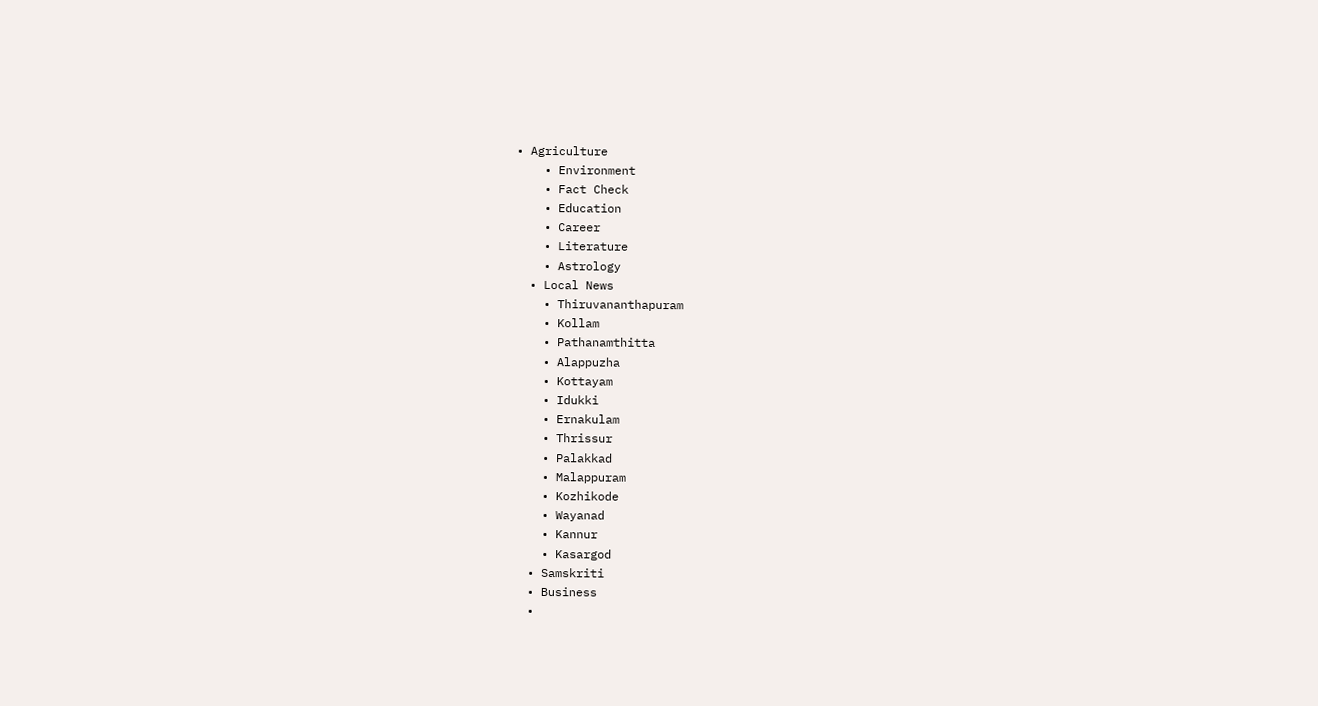• Agriculture
    • Environment
    • Fact Check
    • Education
    • Career
    • Literature
    • Astrology
  • Local News
    • Thiruvananthapuram
    • Kollam
    • Pathanamthitta
    • Alappuzha
    • Kottayam
    • Idukki
    • Ernakulam
    • Thrissur
    • Palakkad
    • Malappuram
    • Kozhikode
    • Wayanad
    • Kannur
    • Kasargod
  • Samskriti
  • Business
  •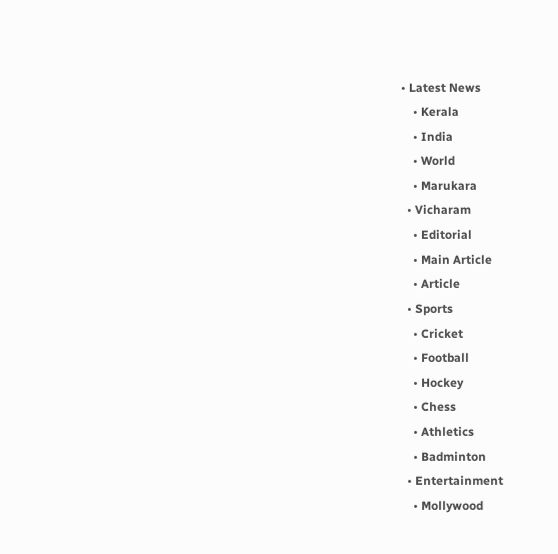• Latest News
    • Kerala
    • India
    • World
    • Marukara
  • Vicharam
    • Editorial
    • Main Article
    • Article
  • Sports
    • Cricket
    • Football
    • Hockey
    • Chess
    • Athletics
    • Badminton
  • Entertainment
    • Mollywood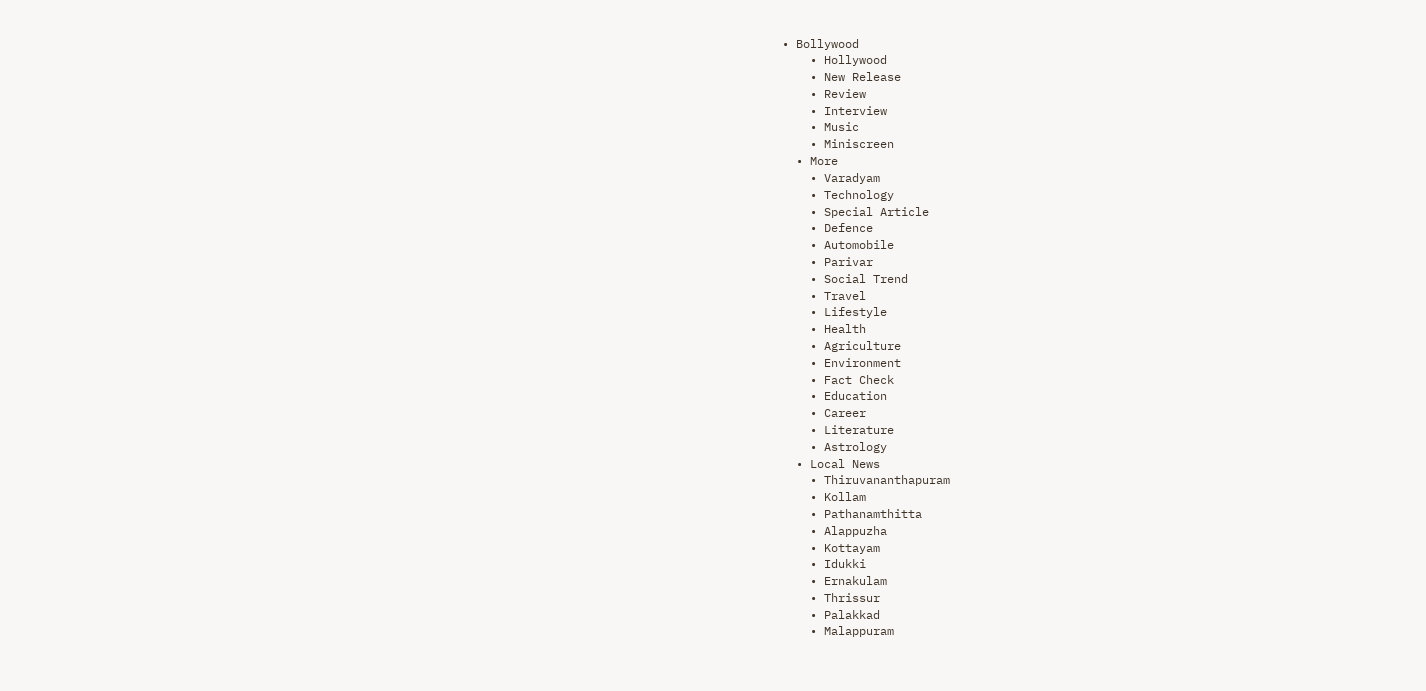• Bollywood
    • Hollywood
    • New Release
    • Review
    • Interview
    • Music
    • Miniscreen
  • More
    • Varadyam
    • Technology
    • Special Article
    • Defence
    • Automobile
    • Parivar
    • Social Trend
    • Travel
    • Lifestyle
    • Health
    • Agriculture
    • Environment
    • Fact Check
    • Education
    • Career
    • Literature
    • Astrology
  • Local News
    • Thiruvananthapuram
    • Kollam
    • Pathanamthitta
    • Alappuzha
    • Kottayam
    • Idukki
    • Ernakulam
    • Thrissur
    • Palakkad
    • Malappuram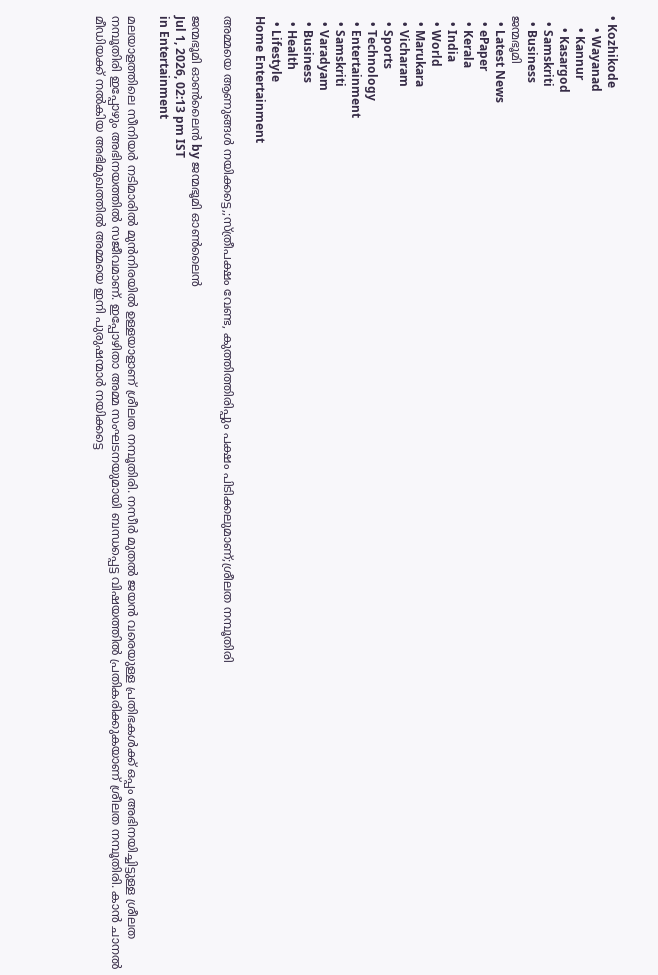• Kozhikode
    • Wayanad
    • Kannur
    • Kasargod
  • Samskriti
  • Business
ജന്മഭൂമി
  • Latest News
  • ePaper
  • Kerala
  • India
  • World
  • Marukara
  • Vicharam
  • Sports
  • Technology
  • Entertainment
  • Samskriti
  • Varadyam
  • Business
  • Health
  • Lifestyle
Home Entertainment

അമ്മയെ ആണുങ്ങൾ നയിക്കട്ടെ,;സ്ത്രീപക്ഷം വേണ്ട, കുത്തിത്തിരിപ്പും പക്ഷം പിടിക്കലുമാണ്;ശ്രീലത നമ്പൂതിരി

ജന്മഭൂമി ഓണ്‍ലൈന്‍ by ജന്മഭൂമി ഓണ്‍ലൈന്‍
Jul 1, 2026, 02:13 pm IST
in Entertainment

മലയാളത്തിലെ സീനിയർ നടിമാരിൽ മുൻനിരയിൽ ഉള്ളയാളാണ് ശ്രീലത നമ്പൂതിരി. നസീർ മുതൽ ജയൻ വരെയുള്ള പ്രതിഭകൾക്ക് ഒപ്പം അഭിനയിച്ചിട്ടുള്ള ശ്രീലത നമ്പൂതിരി ഇപ്പോഴും അഭിനയത്തിൽ സജീവമാണ്. ഇപ്പോഴിതാ അമ്മ സംഘടനയുമായി ബന്ധപ്പെട്ട വിഷയത്തിൽ പ്രതികരിക്കുകയാണ് ശ്രീലത നമ്പൂതിരി. കാൻ ചാനൽ മീഡിയക്ക് നൽകിയ അഭിമുഖത്തിൽ അമ്മയെ ഇനി പുരുഷന്മാർ നയിക്കട്ടെ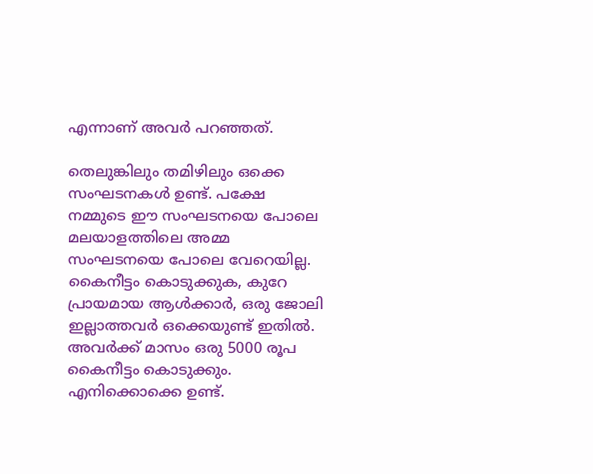എന്നാണ് അവർ പറഞ്ഞത്.

തെലുങ്കിലും തമിഴിലും ഒക്കെ സംഘടനകൾ ഉണ്ട്. പക്ഷേ നമ്മുടെ ഈ സംഘടനയെ പോലെ മലയാളത്തിലെ അമ്മ സംഘടനയെ പോലെ വേറെയില്ല. കൈനീട്ടം കൊടുക്കുക, കുറേ പ്രായമായ ആൾക്കാർ, ഒരു ജോലി ഇല്ലാത്തവർ ഒക്കെയുണ്ട് ഇതിൽ. അവർക്ക് മാസം ഒരു 5000 രൂപ കൈനീട്ടം കൊടുക്കും. എനിക്കൊക്കെ ഉണ്ട്.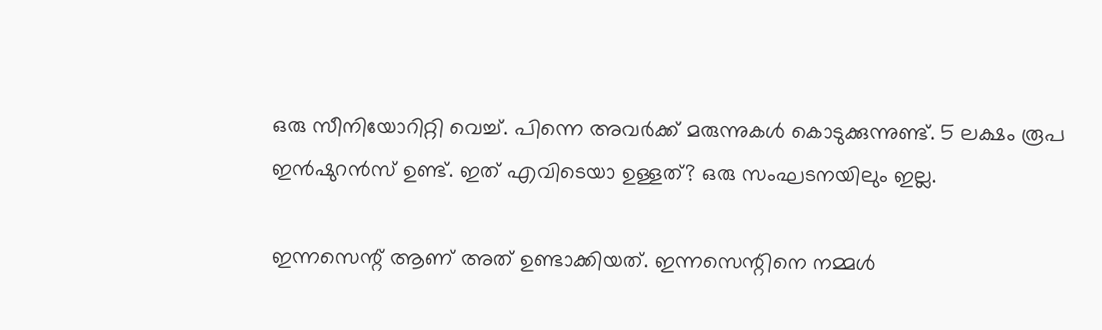ഒരു സീനിയോറിറ്റി വെച്ച്. പിന്നെ അവർക്ക് മരുന്നുകൾ കൊടുക്കുന്നുണ്ട്. 5 ലക്ഷം രൂപ ഇൻഷുറൻസ് ഉണ്ട്. ഇത് എവിടെയാ ഉള്ളത്? ഒരു സംഘടനയിലും ഇല്ല.

ഇന്നസെന്റ് ആണ് അത് ഉണ്ടാക്കിയത്. ഇന്നസെന്റിനെ നമ്മൾ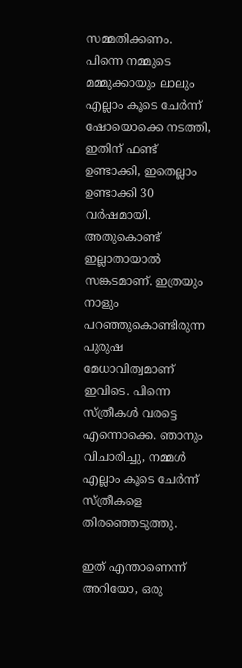സമ്മതിക്കണം. പിന്നെ നമ്മുടെ മമ്മുക്കായും ലാലും എല്ലാം കൂടെ ചേർന്ന് ഷോയൊക്കെ നടത്തി, ഇതിന് ഫണ്ട് ഉണ്ടാക്കി, ഇതെല്ലാം ഉണ്ടാക്കി 30 വർഷമായി. അതുകൊണ്ട് ഇല്ലാതായാൽ സങ്കടമാണ്. ഇത്രയും നാളും പറഞ്ഞുകൊണ്ടിരുന്ന പുരുഷ മേധാവിത്വമാണ് ഇവിടെ. പിന്നെ സ്ത്രീകൾ വരട്ടെ എന്നൊക്കെ. ഞാനും വിചാരിച്ചു, നമ്മൾ എല്ലാം കൂടെ ചേർന്ന് സ്ത്രീകളെ തിരഞ്ഞെടുത്തു.

ഇത് എന്താണെന്ന് അറിയോ, ഒരു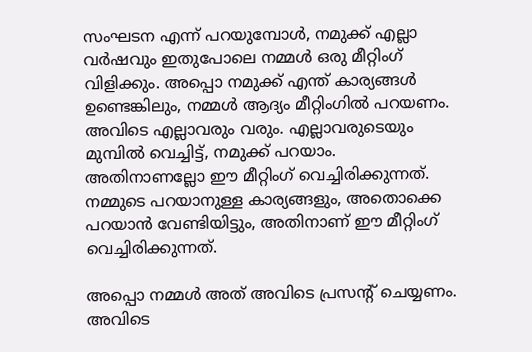സംഘടന എന്ന് പറയുമ്പോൾ, നമുക്ക് എല്ലാ വർഷവും ഇതുപോലെ നമ്മൾ ഒരു മീറ്റിംഗ് വിളിക്കും. അപ്പൊ നമുക്ക് എന്ത് കാര്യങ്ങൾ ഉണ്ടെങ്കിലും, നമ്മൾ ആദ്യം മീറ്റിംഗിൽ പറയണം. അവിടെ എല്ലാവരും വരും. എല്ലാവരുടെയും മുമ്പിൽ വെച്ചിട്ട്, നമുക്ക് പറയാം. അതിനാണല്ലോ ഈ മീറ്റിംഗ് വെച്ചിരിക്കുന്നത്. നമ്മുടെ പറയാനുള്ള കാര്യങ്ങളും, അതൊക്കെ പറയാൻ വേണ്ടിയിട്ടും, അതിനാണ് ഈ മീറ്റിംഗ് വെച്ചിരിക്കുന്നത്.

അപ്പൊ നമ്മൾ അത് അവിടെ പ്രസന്റ് ചെയ്യണം. അവിടെ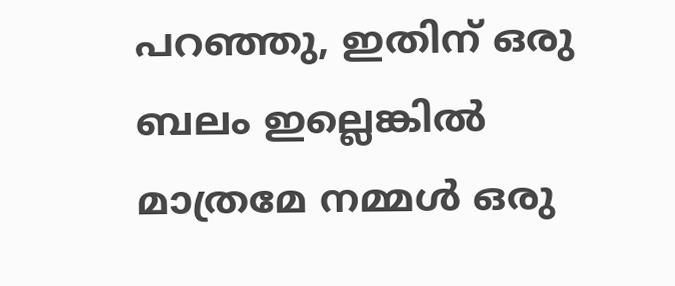പറഞ്ഞു, ഇതിന് ഒരു ബലം ഇല്ലെങ്കിൽ മാത്രമേ നമ്മൾ ഒരു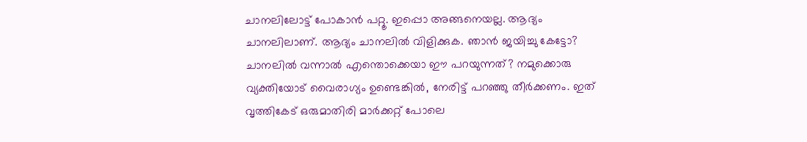ചാനലിലോട്ട് പോകാൻ പറ്റൂ. ഇപ്പൊ അങ്ങനെയല്ല. ആദ്യം ചാനലിലാണ്. ആദ്യം ചാനലിൽ വിളിക്കുക. ഞാൻ ജയിച്ചു കേട്ടോ? ചാനലിൽ വന്നാൽ എന്തൊക്കെയാ ഈ പറയുന്നത്? നമുക്കൊരു വ്യക്തിയോട് വൈരാഗ്യം ഉണ്ടെങ്കിൽ, നേരിട്ട് പറഞ്ഞു തീർക്കണം. ഇത് വൃത്തികേട് ഒരുമാതിരി മാർക്കറ്റ് പോലെ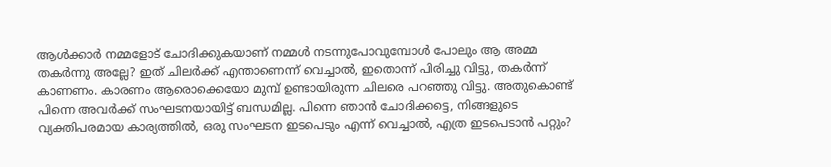ആൾക്കാർ നമ്മളോട് ചോദിക്കുകയാണ് നമ്മൾ നടന്നുപോവുമ്പോൾ പോലും ആ അമ്മ തകർന്നു അല്ലേ? ഇത് ചിലർക്ക് എന്താണെന്ന് വെച്ചാൽ, ഇതൊന്ന് പിരിച്ചു വിട്ടു, തകർന്ന് കാണണം. കാരണം ആരൊക്കെയോ മുമ്പ് ഉണ്ടായിരുന്ന ചിലരെ പറഞ്ഞു വിട്ടു. അതുകൊണ്ട് പിന്നെ അവർക്ക് സംഘടനയായിട്ട് ബന്ധമില്ല. പിന്നെ ഞാൻ ചോദിക്കട്ടെ, നിങ്ങളുടെ വ്യക്തിപരമായ കാര്യത്തിൽ, ഒരു സംഘടന ഇടപെടും എന്ന് വെച്ചാൽ, എത്ര ഇടപെടാൻ പറ്റും?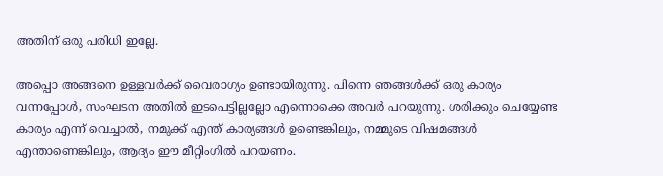അതിന് ഒരു പരിധി ഇല്ലേ.

അപ്പൊ അങ്ങനെ ഉള്ളവർക്ക് വൈരാഗ്യം ഉണ്ടായിരുന്നു. പിന്നെ ഞങ്ങൾക്ക് ഒരു കാര്യം വന്നപ്പോൾ, സംഘടന അതിൽ ഇടപെട്ടില്ലല്ലോ എന്നൊക്കെ അവർ പറയുന്നു. ശരിക്കും ചെയ്യേണ്ട കാര്യം എന്ന് വെച്ചാൽ, നമുക്ക് എന്ത് കാര്യങ്ങൾ ഉണ്ടെങ്കിലും, നമ്മുടെ വിഷമങ്ങൾ എന്താണെങ്കിലും, ആദ്യം ഈ മീറ്റിംഗിൽ പറയണം.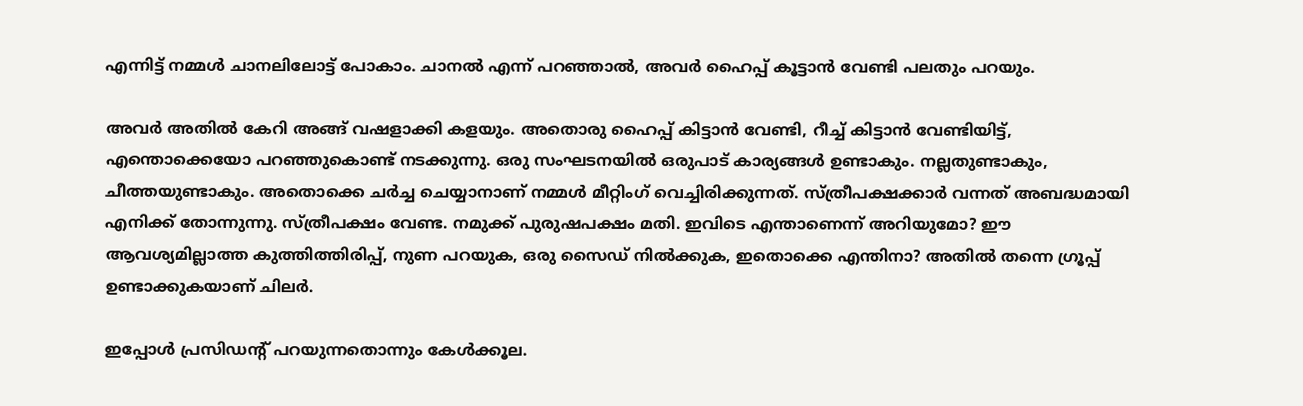എന്നിട്ട് നമ്മൾ ചാനലിലോട്ട് പോകാം. ചാനൽ എന്ന് പറഞ്ഞാൽ, അവർ ഹൈപ്പ് കൂട്ടാൻ വേണ്ടി പലതും പറയും.

അവർ അതിൽ കേറി അങ്ങ് വഷളാക്കി കളയും. അതൊരു ഹൈപ്പ് കിട്ടാൻ വേണ്ടി, റീച്ച് കിട്ടാൻ വേണ്ടിയിട്ട്, എന്തൊക്കെയോ പറഞ്ഞുകൊണ്ട് നടക്കുന്നു. ഒരു സംഘടനയിൽ ഒരുപാട് കാര്യങ്ങൾ ഉണ്ടാകും. നല്ലതുണ്ടാകും, ചീത്തയുണ്ടാകും. അതൊക്കെ ചർച്ച ചെയ്യാനാണ് നമ്മൾ മീറ്റിംഗ് വെച്ചിരിക്കുന്നത്. സ്ത്രീപക്ഷക്കാർ വന്നത് അബദ്ധമായി എനിക്ക് തോന്നുന്നു. സ്ത്രീപക്ഷം വേണ്ട. നമുക്ക് പുരുഷപക്ഷം മതി. ഇവിടെ എന്താണെന്ന് അറിയുമോ? ഈ ആവശ്യമില്ലാത്ത കുത്തിത്തിരിപ്പ്, നുണ പറയുക, ഒരു സൈഡ് നിൽക്കുക, ഇതൊക്കെ എന്തിനാ? അതിൽ തന്നെ ഗ്രൂപ്പ് ഉണ്ടാക്കുകയാണ് ചിലർ.

ഇപ്പോൾ പ്രസിഡന്റ് പറയുന്നതൊന്നും കേൾക്കൂല.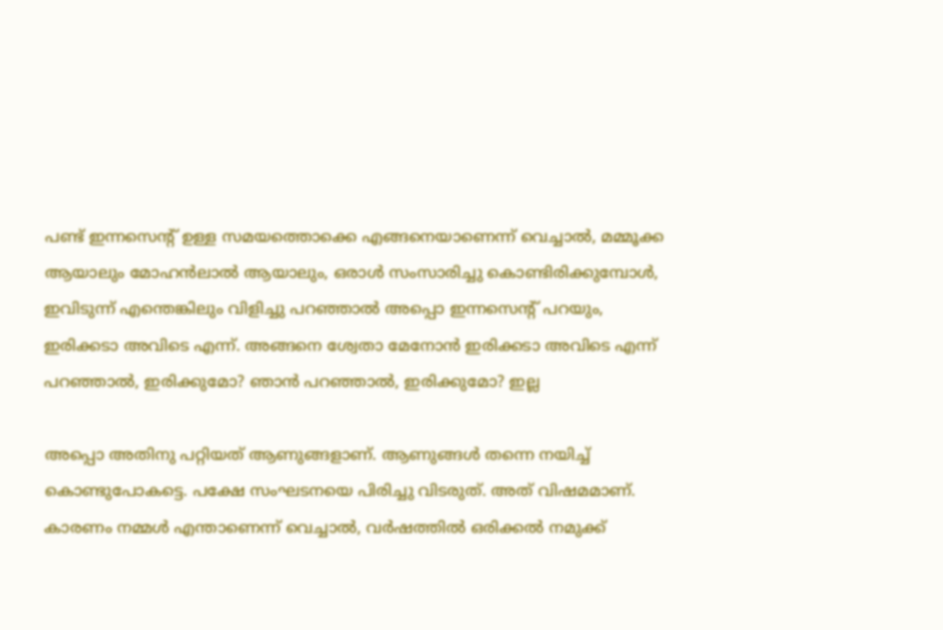പണ്ട് ഇന്നസെന്റ് ഉള്ള സമയത്തൊക്കെ എങ്ങനെയാണെന്ന് വെച്ചാൽ, മമ്മൂക്ക ആയാലും മോഹൻലാൽ ആയാലും, ഒരാൾ സംസാരിച്ചു കൊണ്ടിരിക്കുമ്പോൾ, ഇവിടുന്ന് എന്തെങ്കിലും വിളിച്ചു പറഞ്ഞാൽ അപ്പൊ ഇന്നസെന്റ് പറയും, ഇരിക്കടാ അവിടെ എന്ന്. അങ്ങനെ ശ്വേതാ മേനോൻ ഇരിക്കടാ അവിടെ എന്ന് പറഞ്ഞാൽ, ഇരിക്കുമോ? ഞാൻ പറഞ്ഞാൽ, ഇരിക്കുമോ? ഇല്ല

അപ്പൊ അതിനു പറ്റിയത് ആണുങ്ങളാണ്. ആണുങ്ങൾ തന്നെ നയിച്ച് കൊണ്ടുപോകട്ടെ. പക്ഷേ സംഘടനയെ പിരിച്ചു വിടരുത്. അത് വിഷമമാണ്. കാരണം നമ്മൾ എന്താണെന്ന് വെച്ചാൽ, വർഷത്തിൽ ഒരിക്കൽ നമുക്ക്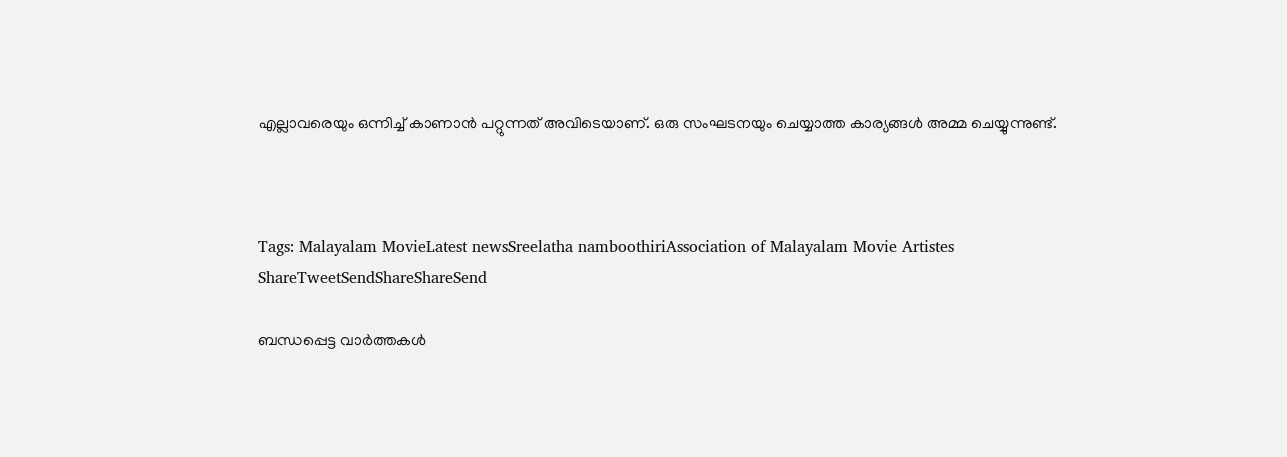എല്ലാവരെയും ഒന്നിച്ച് കാണാൻ പറ്റുന്നത് അവിടെയാണ്. ഒരു സംഘടനയും ചെയ്യാത്ത കാര്യങ്ങൾ അമ്മ ചെയ്യുന്നുണ്ട്.



Tags: Malayalam MovieLatest newsSreelatha namboothiriAssociation of Malayalam Movie Artistes
ShareTweetSendShareShareSend

ബന്ധപ്പെട്ട വാര്‍ത്തകള്‍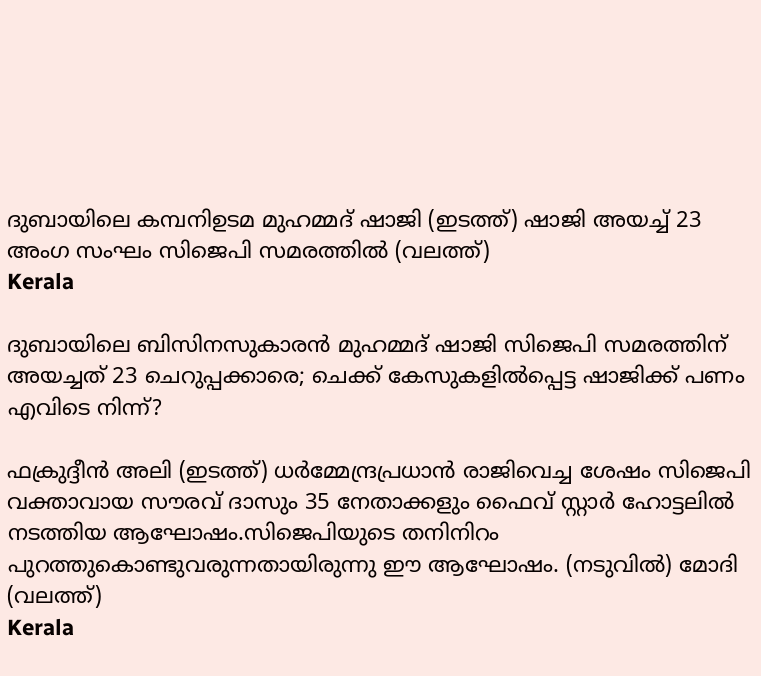ദുബായിലെ കമ്പനിഉടമ മുഹമ്മദ് ഷാജി (ഇടത്ത്) ഷാജി അയച്ച് 23 അംഗ സംഘം സിജെപി സമരത്തില്‍ (വലത്ത്)
Kerala

ദുബായിലെ ബിസിനസുകാരന്‍ മുഹമ്മദ് ഷാജി സിജെപി സമരത്തിന് അയച്ചത് 23 ചെറുപ്പക്കാരെ; ചെക്ക് കേസുകളില്‍പ്പെട്ട ഷാജിക്ക് പണം എവിടെ നിന്ന്?

ഫക്രുദ്ദീന്‍ അലി (ഇടത്ത്) ധര്‍മ്മേന്ദ്രപ്രധാന്‍ രാജിവെച്ച ശേഷം സിജെപി വക്താവായ സൗരവ് ദാസും 35 നേതാക്കളും ഫൈവ് സ്റ്റാര്‍ ഹോട്ടലില്‍ നടത്തിയ ആഘോഷം.സിജെപിയുടെ തനിനിറം പുറത്തുകൊണ്ടുവരുന്നതായിരുന്നു ഈ ആഘോഷം. (നടുവില്‍) മോദി (വലത്ത്)
Kerala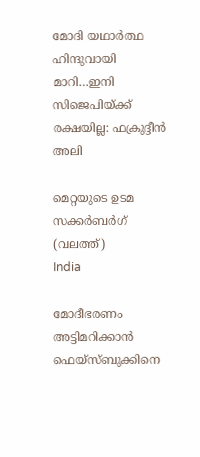മോദി യഥാര്‍ത്ഥ ഹിന്ദുവായി മാറി…ഇനി സിജെപിയ്‌ക്ക് രക്ഷയില്ല: ഫക്രുദ്ദീന്‍ അലി

മെറ്റയുടെ ഉടമ സക്കര്‍ബര്‍ഗ് (വലത്ത്)
India

മോദീഭരണം അട്ടിമറിക്കാന്‍ ഫെയ്സ്ബുക്കിനെ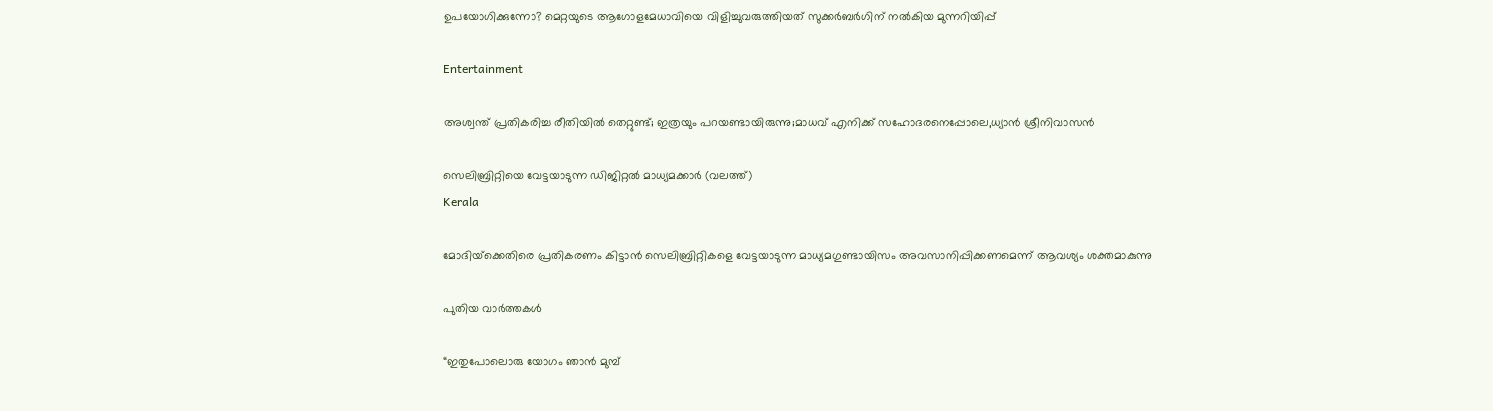ഉപയോഗിക്കുന്നോ? മെറ്റയുടെ ആഗോളമേധാവിയെ വിളിച്ചുവരുത്തിയത് സുക്കര്‍ബര്‍ഗിന് നല്‍കിയ മുന്നറിയിപ്പ്

Entertainment

അശ്വന്ത് പ്രതികരിച്ച രീതിയിൽ തെറ്റുണ്ട്; ഇത്രയും പറയണ്ടായിരുന്നു;മാധവ് എനിക്ക് സഹോദരനെപ്പോലെ,ധ്യാന്‍ ശ്രീനിവാസൻ

സെലിബ്രിറ്റിയെ വേട്ടയാടുന്ന ഡിജിറ്റല്‍ മാധ്യമക്കാര്‍ (വലത്ത്)
Kerala

മോദിയ്‌ക്കെതിരെ പ്രതികരണം കിട്ടാന്‍ സെലിബ്രിറ്റികളെ വേട്ടയാടുന്ന മാധ്യമഗുണ്ടായിസം അവസാനിപ്പിക്കണമെന്ന് ആവശ്യം ശക്തമാകുന്നു

പുതിയ വാര്‍ത്തകള്‍

“ഇതുപോലൊരു യോഗം ഞാൻ മുമ്പ്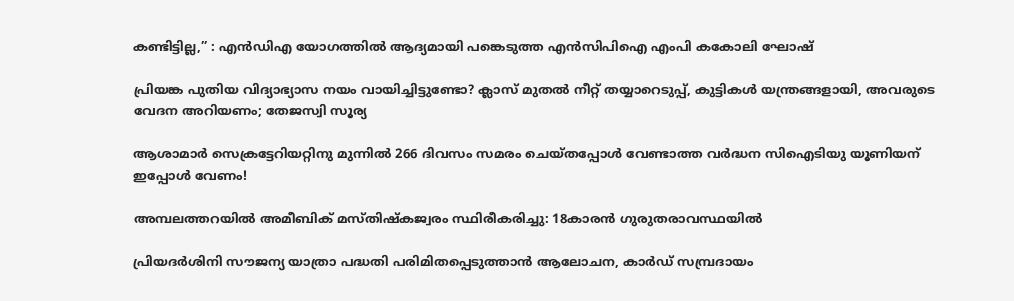കണ്ടിട്ടില്ല,” : എൻ‌ഡി‌എ യോഗത്തിൽ ആദ്യമായി പങ്കെടുത്ത എൻ‌സി‌പി‌ഐ എംപി കകോലി ഘോഷ്

പ്രിയങ്ക പുതിയ വിദ്യാഭ്യാസ നയം വായിച്ചിട്ടുണ്ടോ? ക്ലാസ് മുതൽ നീറ്റ് തയ്യാറെടുപ്പ്, കുട്ടികൾ യന്ത്രങ്ങളായി, അവരുടെ വേദന അറിയണം; തേജസ്വി സൂര്യ

ആശാമാര്‍ സെക്രട്ടേറിയറ്റിനു മുന്നില്‍ 266 ദിവസം സമരം ചെയ്തപ്പോള്‍ വേണ്ടാത്ത വര്‍ദ്ധന സിഐടിയു യൂണിയന് ഇപ്പോള്‍ വേണം!

അമ്പലത്തറയില്‍ അമീബിക് മസ്തിഷ്‌കജ്വരം സ്ഥിരീകരിച്ചു: 18കാരന്‍ ഗുരുതരാവസ്ഥയില്‍

പ്രിയദര്‍ശിനി സൗജന്യ യാത്രാ പദ്ധതി പരിമിതപ്പെടുത്താന്‍ ആലോചന, കാര്‍ഡ് സമ്പ്രദായം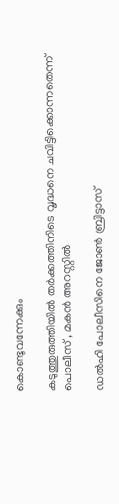കൊണ്ടുവന്നേക്കും

കടുത്തുരുത്തിയില്‍ തര്‍ക്കത്തിനിടെ വൃദ്ധനെ ചവിട്ടിക്കൊന്നതെന്ന് പൊലീസ് , മകന്‍ അറസ്റ്റില്‍

ഡൽഹി പോലീസിനെ ജോൺ ബ്രിട്ടാസ്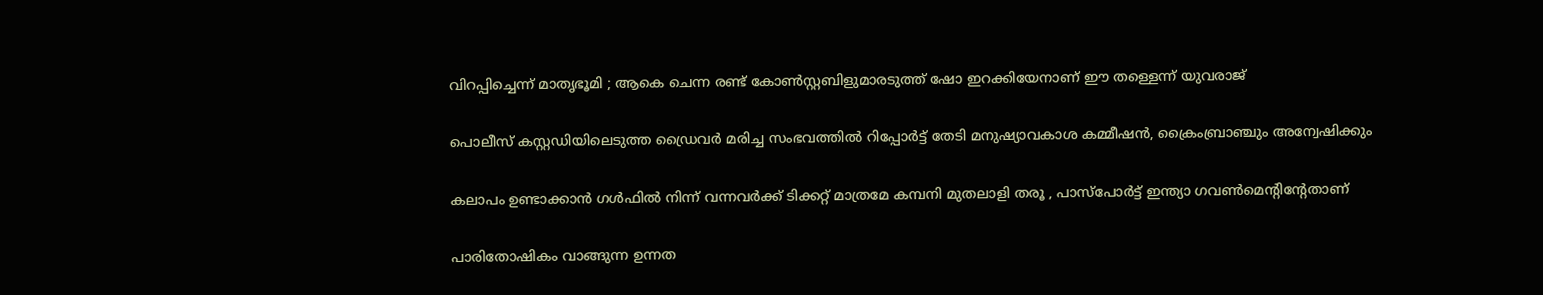വിറപ്പിച്ചെന്ന് മാതൃഭൂമി ; ആകെ ചെന്ന രണ്ട് കോണ്‍സ്റ്റബിളുമാരടുത്ത് ഷോ ഇറക്കിയേനാണ് ഈ തള്ളെന്ന് യുവരാജ്

പൊലീസ് കസ്റ്റഡിയിലെടുത്ത ഡ്രൈവര്‍ മരിച്ച സംഭവത്തില്‍ റിപ്പോര്‍ട്ട് തേടി മനുഷ്യാവകാശ കമ്മീഷന്‍, ക്രൈംബ്രാഞ്ചും അന്വേഷിക്കും

കലാപം ഉണ്ടാക്കാൻ ഗൾഫിൽ നിന്ന് വന്നവർക്ക് ടിക്കറ്റ്‌ മാത്രമേ കമ്പനി മുതലാളി തരൂ , പാസ്പോർട്ട്‌ ഇന്ത്യാ ഗവൺമെന്റിന്റേതാണ്

പാരിതോഷികം വാങ്ങുന്ന ഉന്നത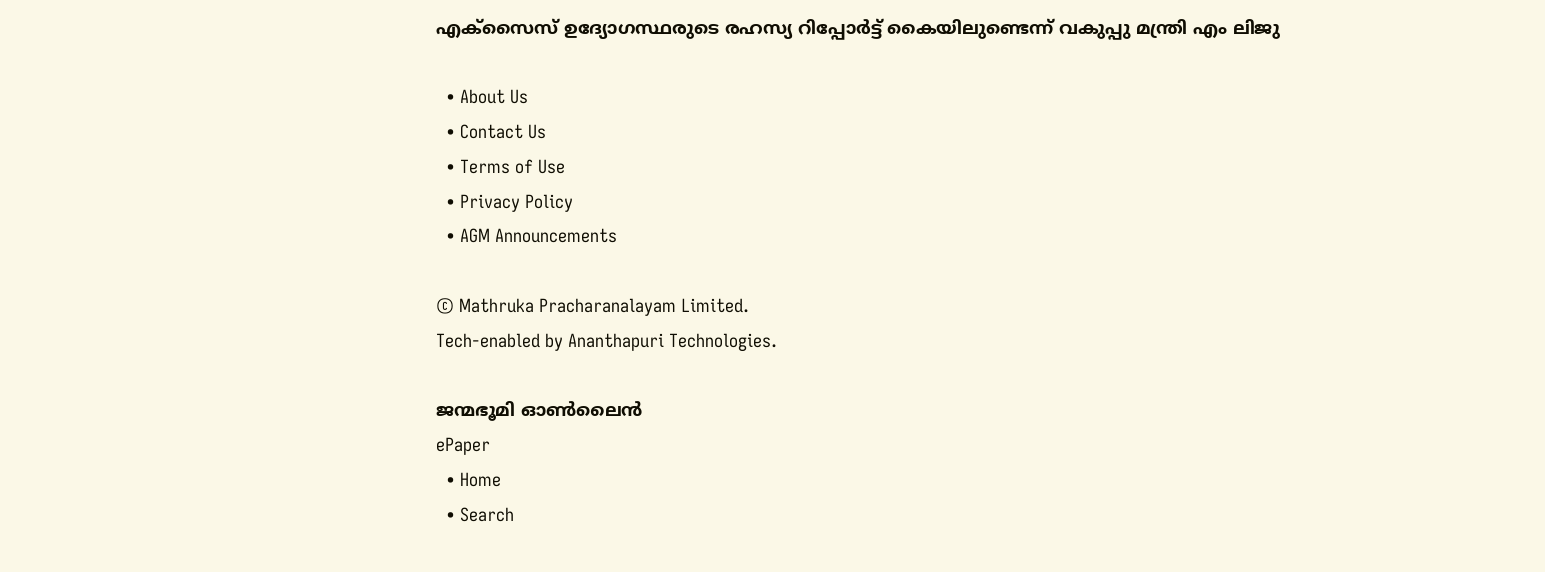എക്‌സൈസ് ഉദ്യോഗസ്ഥരുടെ രഹസ്യ റിപ്പോര്‍ട്ട് കൈയിലുണ്ടെന്ന് വകുപ്പു മന്ത്രി എം ലിജു

  • About Us
  • Contact Us
  • Terms of Use
  • Privacy Policy
  • AGM Announcements

© Mathruka Pracharanalayam Limited.
Tech-enabled by Ananthapuri Technologies.

ജന്മഭൂമി ഓണ്‍ലൈന്‍
ePaper
  • Home
  • Search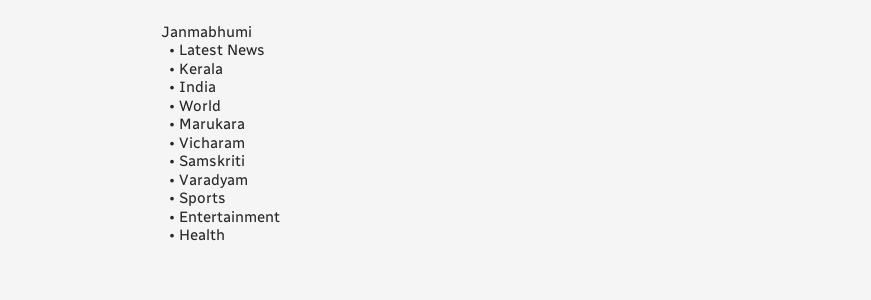Janmabhumi
  • Latest News
  • Kerala
  • India
  • World
  • Marukara
  • Vicharam
  • Samskriti
  • Varadyam
  • Sports
  • Entertainment
  • Health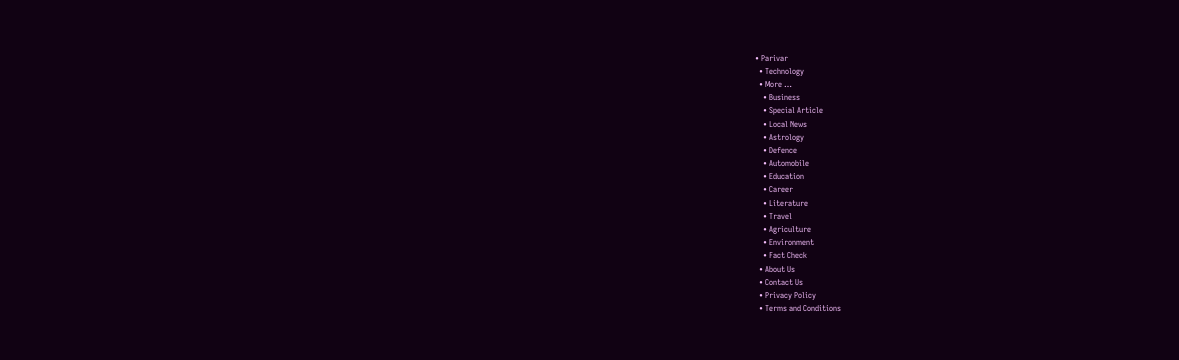• Parivar
  • Technology
  • More …
    • Business
    • Special Article
    • Local News
    • Astrology
    • Defence
    • Automobile
    • Education
    • Career
    • Literature
    • Travel
    • Agriculture
    • Environment
    • Fact Check
  • About Us
  • Contact Us
  • Privacy Policy
  • Terms and Conditions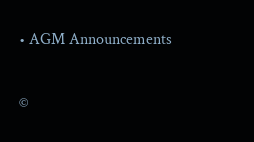• AGM Announcements

©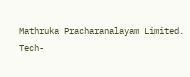Mathruka Pracharanalayam Limited.
Tech-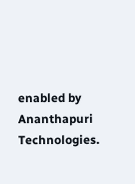enabled by Ananthapuri Technologies.